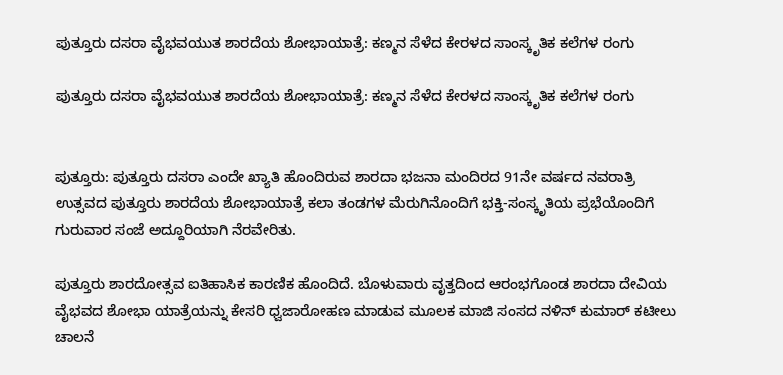ಪುತ್ತೂರು ದಸರಾ ವೈಭವಯುತ ಶಾರದೆಯ ಶೋಭಾಯಾತ್ರೆ: ಕಣ್ಮನ ಸೆಳೆದ ಕೇರಳದ ಸಾಂಸ್ಕೃತಿಕ ಕಲೆಗಳ ರಂಗು

ಪುತ್ತೂರು ದಸರಾ ವೈಭವಯುತ ಶಾರದೆಯ ಶೋಭಾಯಾತ್ರೆ: ಕಣ್ಮನ ಸೆಳೆದ ಕೇರಳದ ಸಾಂಸ್ಕೃತಿಕ ಕಲೆಗಳ ರಂಗು


ಪುತ್ತೂರು: ಪುತ್ತೂರು ದಸರಾ ಎಂದೇ ಖ್ಯಾತಿ ಹೊಂದಿರುವ ಶಾರದಾ ಭಜನಾ ಮಂದಿರದ 91ನೇ ವರ್ಷದ ನವರಾತ್ರಿ ಉತ್ಸವದ ಪುತ್ತೂರು ಶಾರದೆಯ ಶೋಭಾಯಾತ್ರೆ ಕಲಾ ತಂಡಗಳ ಮೆರುಗಿನೊಂದಿಗೆ ಭಕ್ತಿ-ಸಂಸ್ಕೃತಿಯ ಪ್ರಭೆಯೊಂದಿಗೆ ಗುರುವಾರ ಸಂಜೆ ಅದ್ದೂರಿಯಾಗಿ ನೆರವೇರಿತು.

ಪುತ್ತೂರು ಶಾರದೋತ್ಸವ ಐತಿಹಾಸಿಕ ಕಾರಣಿಕ ಹೊಂದಿದೆ. ಬೊಳುವಾರು ವೃತ್ತದಿಂದ ಆರಂಭಗೊಂಡ ಶಾರದಾ ದೇವಿಯ ವೈಭವದ ಶೋಭಾ ಯಾತ್ರೆಯನ್ನು ಕೇಸರಿ ಧ್ವಜಾರೋಹಣ ಮಾಡುವ ಮೂಲಕ ಮಾಜಿ ಸಂಸದ ನಳಿನ್ ಕುಮಾರ್ ಕಟೀಲು ಚಾಲನೆ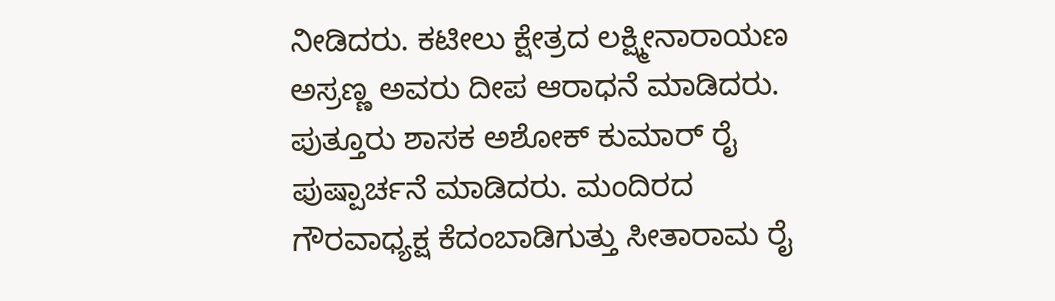ನೀಡಿದರು. ಕಟೀಲು ಕ್ಷೇತ್ರದ ಲಕ್ಷ್ಮೀನಾರಾಯಣ ಅಸ್ರಣ್ಣ ಅವರು ದೀಪ ಆರಾಧನೆ ಮಾಡಿದರು. ಪುತ್ತೂರು ಶಾಸಕ ಅಶೋಕ್ ಕುಮಾರ್ ರೈ ಪುಷ್ಪಾರ್ಚನೆ ಮಾಡಿದರು. ಮಂದಿರದ ಗೌರವಾಧ್ಯಕ್ಷ ಕೆದಂಬಾಡಿಗುತ್ತು ಸೀತಾರಾಮ ರೈ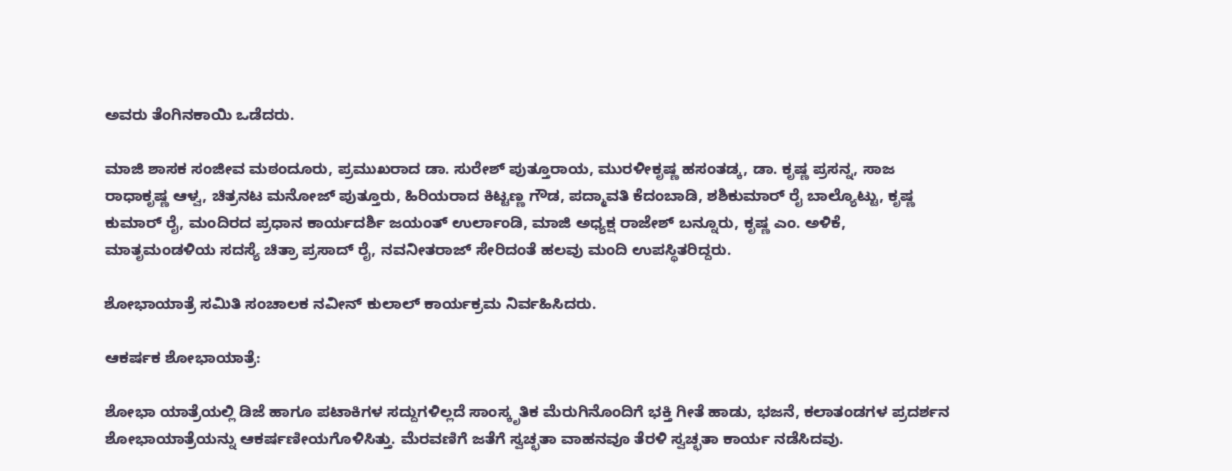ಅವರು ತೆಂಗಿನಕಾಯಿ ಒಡೆದರು.

ಮಾಜಿ ಶಾಸಕ ಸಂಜೀವ ಮಠಂದೂರು, ಪ್ರಮುಖರಾದ ಡಾ. ಸುರೇಶ್ ಪುತ್ತೂರಾಯ, ಮುರಳೀಕೃಷ್ಣ ಹಸಂತಡ್ಕ, ಡಾ. ಕೃಷ್ಣ ಪ್ರಸನ್ನ, ಸಾಜ ರಾಧಾಕೃಷ್ಣ ಆಳ್ವ, ಚಿತ್ರನಟ ಮನೋಜ್ ಪುತ್ತೂರು, ಹಿರಿಯರಾದ ಕಿಟ್ಟಣ್ಣ ಗೌಡ, ಪದ್ಮಾವತಿ ಕೆದಂಬಾಡಿ, ಶಶಿಕುಮಾರ್ ರೈ ಬಾಲ್ಯೊಟ್ಟು, ಕೃಷ್ಣ ಕುಮಾರ್ ರೈ, ಮಂದಿರದ ಪ್ರಧಾನ ಕಾರ್ಯದರ್ಶಿ ಜಯಂತ್ ಉರ್ಲಾಂಡಿ, ಮಾಜಿ ಅಧ್ಯಕ್ಷ ರಾಜೇಶ್ ಬನ್ನೂರು, ಕೃಷ್ಣ ಎಂ. ಅಳಿಕೆ, ಮಾತೃಮಂಡಳಿಯ ಸದಸ್ಯೆ ಚಿತ್ರಾ ಪ್ರಸಾದ್ ರೈ, ನವನೀತರಾಜ್ ಸೇರಿದಂತೆ ಹಲವು ಮಂದಿ ಉಪಸ್ಥಿತರಿದ್ದರು.

ಶೋಭಾಯಾತ್ರೆ ಸಮಿತಿ ಸಂಚಾಲಕ ನವೀನ್ ಕುಲಾಲ್ ಕಾರ್ಯಕ್ರಮ ನಿರ್ವಹಿಸಿದರು.

ಆಕರ್ಷಕ ಶೋಭಾಯಾತ್ರೆ:

ಶೋಭಾ ಯಾತ್ರೆಯಲ್ಲಿ ಡಿಜೆ ಹಾಗೂ ಪಟಾಕಿಗಳ ಸದ್ದುಗಳಿಲ್ಲದೆ ಸಾಂಸ್ಕೃತಿಕ ಮೆರುಗಿನೊಂದಿಗೆ ಭಕ್ತಿ ಗೀತೆ ಹಾಡು, ಭಜನೆ, ಕಲಾತಂಡಗಳ ಪ್ರದರ್ಶನ ಶೋಭಾಯಾತ್ರೆಯನ್ನು ಆಕರ್ಷಣೀಯಗೊಳಿಸಿತ್ತು. ಮೆರವಣಿಗೆ ಜತೆಗೆ ಸ್ವಚ್ಛತಾ ವಾಹನವೂ ತೆರಳಿ ಸ್ವಚ್ಛತಾ ಕಾರ್ಯ ನಡೆಸಿದವು.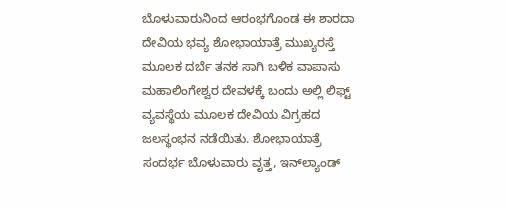ಬೊಳುವಾರುನಿಂದ ಆರಂಭಗೊಂಡ ಈ ಶಾರದಾ ದೇವಿಯ ಭವ್ಯ ಶೋಭಾಯಾತ್ರೆ ಮುಖ್ಯರಸ್ತೆ ಮೂಲಕ ದರ್ಬೆ ತನಕ ಸಾಗಿ ಬಳಿಕ ವಾಪಾಸು ಮಹಾಲಿಂಗೇಶ್ವರ ದೇವಳಕ್ಕೆ ಬಂದು ಅಲ್ಲಿ ಲಿಫ್ಟ್ ವ್ಯವಸ್ಥೆಯ ಮೂಲಕ ದೇವಿಯ ವಿಗ್ರಹದ ಜಲಸ್ಥಂಭನ ನಡೆಯಿತು. ಶೋಭಾಯಾತ್ರೆ ಸಂದರ್ಭ ಬೊಳುವಾರು ವೃತ್ತ, ಇನ್‌ಲ್ಯಾಂಡ್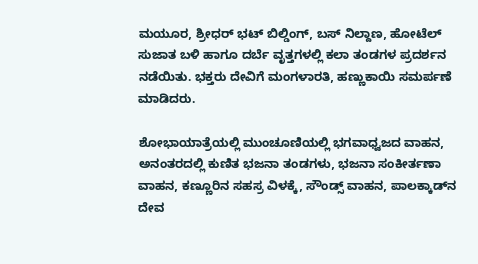ಮಯೂರ, ಶ್ರೀಧರ್ ಭಟ್ ಬಿಲ್ಡಿಂಗ್, ಬಸ್ ನಿಲ್ದಾಣ, ಹೋಟೆಲ್ ಸುಜಾತ ಬಳಿ ಹಾಗೂ ದರ್ಬೆ ವೃತ್ತಗಳಲ್ಲಿ ಕಲಾ ತಂಡಗಳ ಪ್ರದರ್ಶನ ನಡೆಯಿತು. ಭಕ್ತರು ದೇವಿಗೆ ಮಂಗಳಾರತಿ, ಹಣ್ಣುಕಾಯಿ ಸಮರ್ಪಣೆ ಮಾಡಿದರು.

ಶೋಭಾಯಾತ್ರೆಯಲ್ಲಿ ಮುಂಚೂಣಿಯಲ್ಲಿ ಭಗವಾಧ್ವಜದ ವಾಹನ, ಅನಂತರದಲ್ಲಿ ಕುಣಿತ ಭಜನಾ ತಂಡಗಳು, ಭಜನಾ ಸಂಕೀರ್ತಣಾ ವಾಹನ, ಕಣ್ಣೂರಿನ ಸಹಸ್ರ ವಿಳಕ್ಕೆ, ಸೌಂಡ್ಸ್ ವಾಹನ, ಪಾಲಕ್ಕಾಡ್‌ನ ದೇವ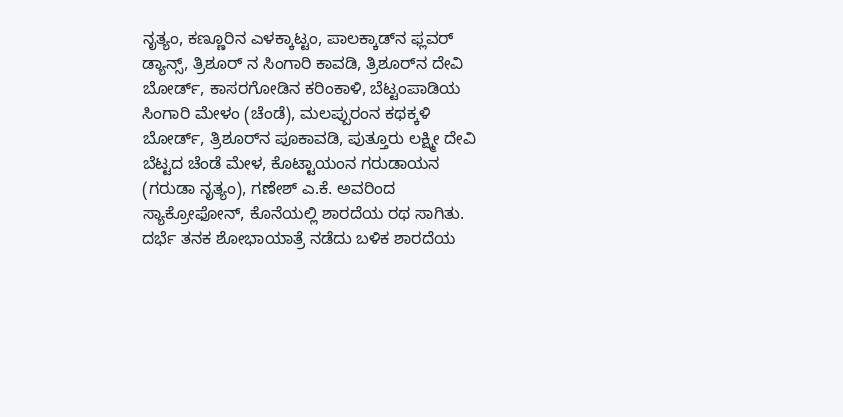ನೃತ್ಯಂ, ಕಣ್ಣೂರಿನ ಎಳಕ್ಕಾಟ್ಟಂ, ಪಾಲಕ್ಕಾಡ್‌ನ ಫ್ಲವರ್ ಡ್ಯಾನ್ಸ್, ತ್ರಿಶೂರ್ ನ ಸಿಂಗಾರಿ ಕಾವಡಿ, ತ್ರಿಶೂರ್‌ನ ದೇವಿ ಬೋರ್ಡ್, ಕಾಸರಗೋಡಿನ ಕರಿಂಕಾಳಿ, ಬೆಟ್ಟಂಪಾಡಿಯ ಸಿಂಗಾರಿ ಮೇಳಂ (ಚೆಂಡೆ), ಮಲಪ್ಪುರಂನ ಕಥಕ್ಕಳಿ ಬೋರ್ಡ್, ತ್ರಿಶೂರ್‌ನ ಪೂಕಾವಡಿ, ಪುತ್ತೂರು ಲಕ್ಷ್ಮೀ ದೇವಿ ಬೆಟ್ಟದ ಚೆಂಡೆ ಮೇಳ, ಕೊಟ್ಟಾಯಂನ ಗರುಡಾಯನ (ಗರುಡಾ ನೃತ್ಯಂ), ಗಣೇಶ್ ಎ.ಕೆ. ಅವರಿಂದ ಸ್ಯಾಕ್ರೋಫೋನ್, ಕೊನೆಯಲ್ಲಿ ಶಾರದೆಯ ರಥ ಸಾಗಿತು. ದರ್ಭೆ ತನಕ ಶೋಭಾಯಾತ್ರೆ ನಡೆದು ಬಳಿಕ ಶಾರದೆಯ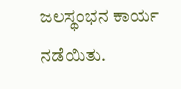ಜಲಸ್ಥಂಭನ ಕಾರ್ಯ ನಡೆಯಿತು.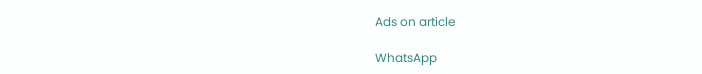Ads on article

WhatsApp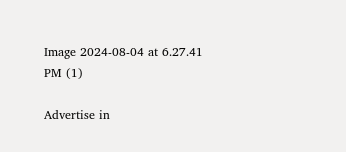Image 2024-08-04 at 6.27.41 PM (1)

Advertise in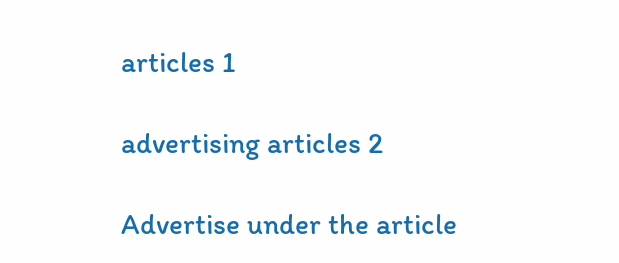articles 1

advertising articles 2

Advertise under the article